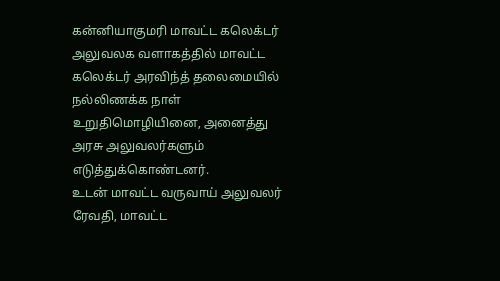கன்னியாகுமரி மாவட்ட கலெக்டர் அலுவலக வளாகத்தில் மாவட்ட கலெக்டர் அரவிந்த் தலைமையில் நல்லிணக்க நாள் உறுதிமொழியினை, அனைத்து அரசு அலுவலர்களும் எடுத்துக்கொண்டனர்.
உடன் மாவட்ட வருவாய் அலுவலர் ரேவதி, மாவட்ட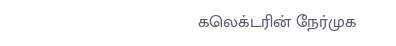கலெக்டரின் நேர்முக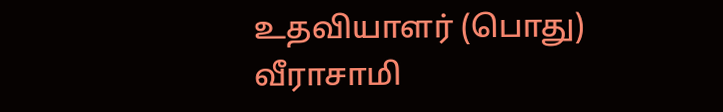உதவியாளர் (பொது) வீராசாமி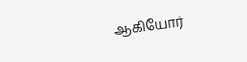ஆகியோர்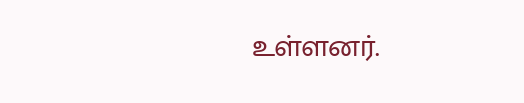உள்ளனர்.